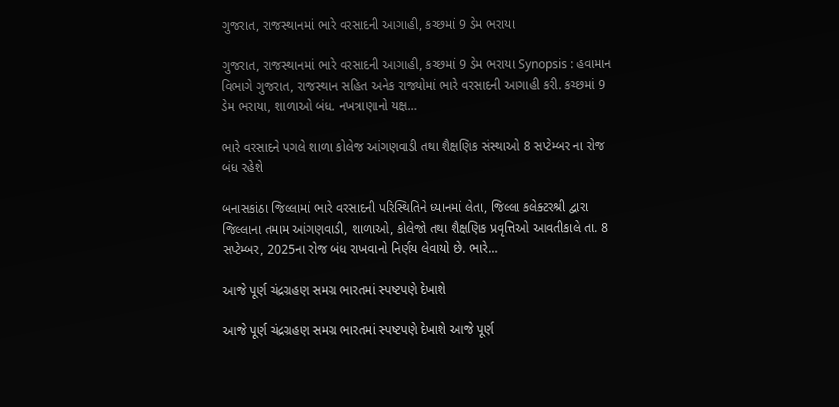ગુજરાત, રાજસ્થાનમાં ભારે વરસાદની આગાહી, કચ્છમાં 9 ડેમ ભરાયા

ગુજરાત, રાજસ્થાનમાં ભારે વરસાદની આગાહી, કચ્છમાં 9 ડેમ ભરાયા Synopsis : હવામાન વિભાગે ગુજરાત, રાજસ્થાન સહિત અનેક રાજ્યોમાં ભારે વરસાદની આગાહી કરી. કચ્છમાં 9 ડેમ ભરાયા, શાળાઓ બંધ. નખત્રાણાનો યક્ષ…

ભારે વરસાદને પગલે શાળા કોલેજ આંગણવાડી તથા શૈક્ષણિક સંસ્થાઓ 8 સપ્ટેમ્બર ના રોજ બંધ રહેશે

બનાસકાંઠા જિલ્લામાં ભારે વરસાદની પરિસ્થિતિને ધ્યાનમાં લેતા, જિલ્લા કલેક્ટરશ્રી દ્વારા જિલ્લાના તમામ આંગણવાડી, શાળાઓ, કોલેજો તથા શૈક્ષણિક પ્રવૃત્તિઓ આવતીકાલે તા. 8 સપ્ટેમ્બર, 2025ના રોજ બંધ રાખવાનો નિર્ણય લેવાયો છે. ભારે…

આજે પૂર્ણ ચંદ્રગ્રહણ સમગ્ર ભારતમાં સ્પષ્ટપણે દેખાશે

આજે પૂર્ણ ચંદ્રગ્રહણ સમગ્ર ભારતમાં સ્પષ્ટપણે દેખાશે આજે પૂર્ણ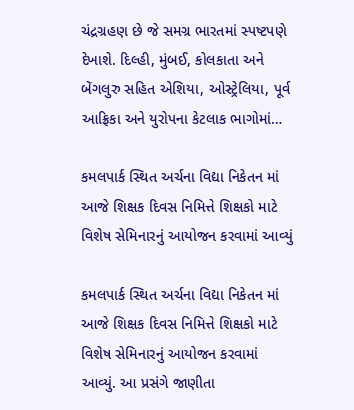ચંદ્રગ્રહણ છે જે સમગ્ર ભારતમાં સ્પષ્ટપણે દેખાશે. દિલ્હી, મુંબઈ, કોલકાતા અને બેંગલુરુ સહિત એશિયા, ઓસ્ટ્રેલિયા, પૂર્વ આફ્રિકા અને યુરોપના કેટલાક ભાગોમાં…

કમલપાર્ક સ્થિત અર્ચના વિદ્યા નિકેતન માં આજે શિક્ષક દિવસ નિમિત્તે શિક્ષકો માટે વિશેષ સેમિનારનું આયોજન કરવામાં આવ્યું

કમલપાર્ક સ્થિત અર્ચના વિદ્યા નિકેતન માં આજે શિક્ષક દિવસ નિમિત્તે શિક્ષકો માટે વિશેષ સેમિનારનું આયોજન કરવામાં આવ્યું. આ પ્રસંગે જાણીતા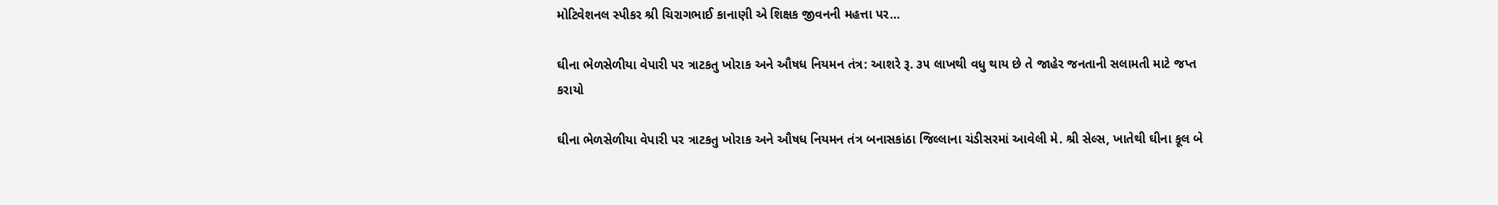મોટિવેશનલ સ્પીકર શ્રી ચિરાગભાઈ કાનાણી એ શિક્ષક જીવનની મહત્તા પર…

ઘીના ભેળસેળીયા વેપારી પર ત્રાટકતુ ખોરાક અને ઔષધ નિયમન તંત્ર: આશરે રૂ. ૩૫ લાખથી વધુ થાય છે તે જાહેર જનતાની સલામતી માટે જપ્ત કરાયો

ઘીના ભેળસેળીયા વેપારી પર ત્રાટકતુ ખોરાક અને ઔષધ નિયમન તંત્ર બનાસકાંઠા જિલ્લાના ચંડીસરમાં આવેલી મે. શ્રી સેલ્સ, ખાતેથી ઘીના કૂલ બે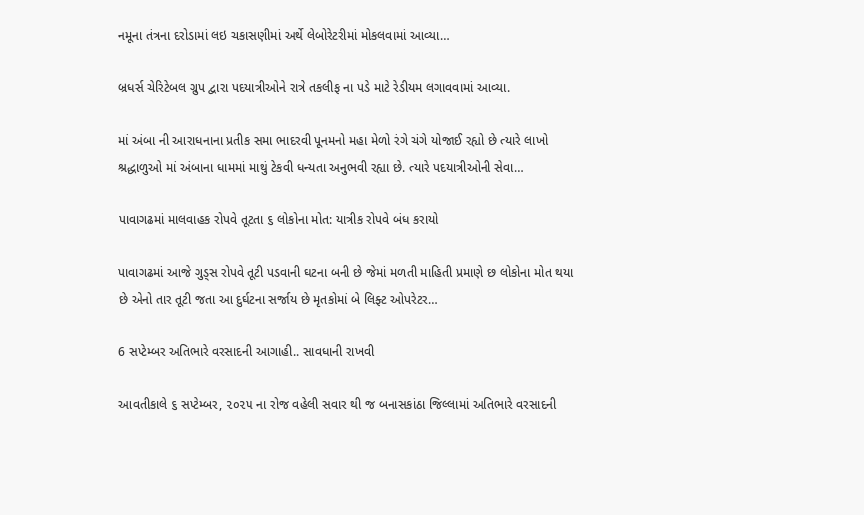નમૂના તંત્રના દરોડામાં લઇ ચકાસણીમાં અર્થે લેબોરેટરીમાં મોકલવામાં આવ્યા…

બ્રધર્સ ચેરિટેબલ ગ્રુપ દ્વારા પદયાત્રીઓને રાત્રે તકલીફ ના પડે માટે રેડીયમ લગાવવામાં આવ્યા.

માં અંબા ની આરાધનાના પ્રતીક સમા ભાદરવી પૂનમનો મહા મેળો રંગે ચંગે યોજાઈ રહ્યો છે ત્યારે લાખો શ્રદ્ધાળુઓ માં અંબાના ધામમાં માથું ટેકવી ધન્યતા અનુભવી રહ્યા છે. ત્યારે પદયાત્રીઓની સેવા…

પાવાગઢમાં માલવાહક રોપવે તૂટતા ૬ લોકોના મોત: યાત્રીક રોપવે બંધ કરાયો

પાવાગઢમાં આજે ગુડ્સ રોપવે તૂટી પડવાની ઘટના બની છે જેમાં મળતી માહિતી પ્રમાણે છ લોકોના મોત થયા છે એનો તાર તૂટી જતા આ દુર્ઘટના સર્જાય છે મૃતકોમાં બે લિફ્ટ ઓપરેટર…

6 સપ્ટેમ્બર અતિભારે વરસાદની આગાહી.. સાવધાની રાખવી

આવતીકાલે ૬ સપ્ટેમ્બર, ૨૦૨૫ ના રોજ વહેલી સવાર થી જ બનાસકાંઠા જિલ્લામાં અતિભારે વરસાદની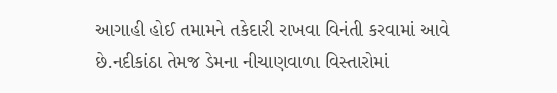આગાહી હોઈ તમામને તકેદારી રાખવા વિનંતી કરવામાં આવે છે.નદીકાંઠા તેમજ ડેમના નીચાણવાળા વિસ્તારોમાં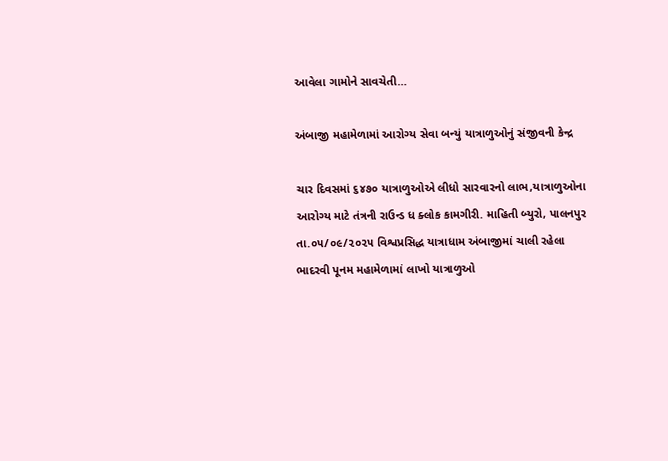આવેલા ગામોને સાવચેતી…

અંબાજી મહામેળામાં આરોગ્ય સેવા બન્યું યાત્રાળુઓનું સંજીવની કેન્દ્ર

ચાર દિવસમાં ૬૪૭૦ યાત્રાળુઓએ લીધો સારવારનો લાભ,યાત્રાળુઓના આરોગ્ય માટે તંત્રની રાઉન્ડ ધ ક્લોક કામગીરી. માહિતી બ્યુરો, પાલનપુર તા.૦૫/૦૯/૨૦૨૫ વિશ્વપ્રસિદ્ધ યાત્રાધામ અંબાજીમાં ચાલી રહેલા ભાદરવી પૂનમ મહામેળામાં લાખો યાત્રાળુઓ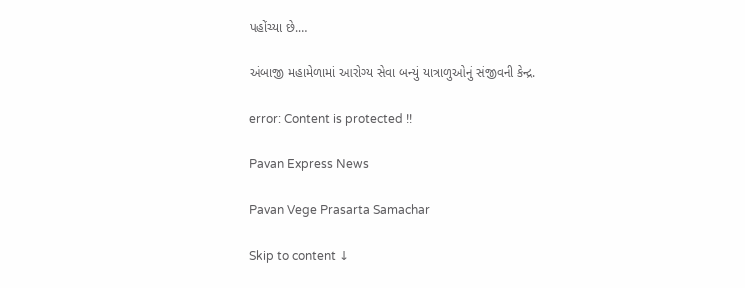પહોંચ્યા છે.…

અંબાજી મહામેળામાં આરોગ્ય સેવા બન્યું યાત્રાળુઓનું સંજીવની કેન્દ્ર.

error: Content is protected !!

Pavan Express News

Pavan Vege Prasarta Samachar

Skip to content ↓